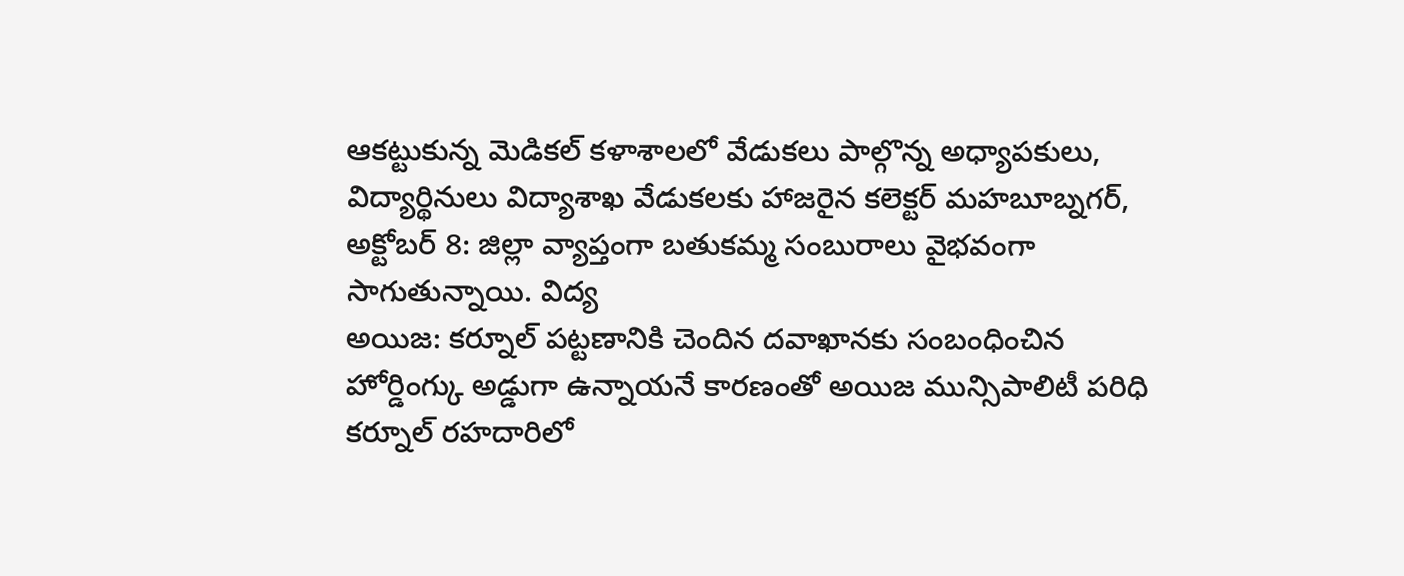ఆకట్టుకున్న మెడికల్ కళాశాలలో వేడుకలు పాల్గొన్న అధ్యాపకులు, విద్యార్థినులు విద్యాశాఖ వేడుకలకు హాజరైన కలెక్టర్ మహబూబ్నగర్, అక్టోబర్ 8: జిల్లా వ్యాప్తంగా బతుకమ్మ సంబురాలు వైభవంగా సాగుతున్నాయి. విద్య
అయిజ: కర్నూల్ పట్టణానికి చెందిన దవాఖానకు సంబంధించిన హోర్డింగ్కు అడ్డుగా ఉన్నాయనే కారణంతో అయిజ మున్సిపాలిటీ పరిధి కర్నూల్ రహదారిలో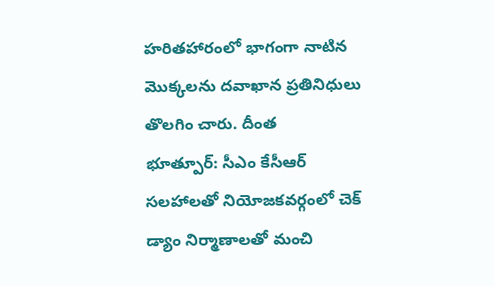హరితహారంలో భాగంగా నాటిన మొక్కలను దవాఖాన ప్రతినిధులు తొలగిం చారు. దీంత
భూత్పూర్: సీఎం కేసీఆర్ సలహాలతో నియోజకవర్గంలో చెక్ డ్యాం నిర్మాణాలతో మంచి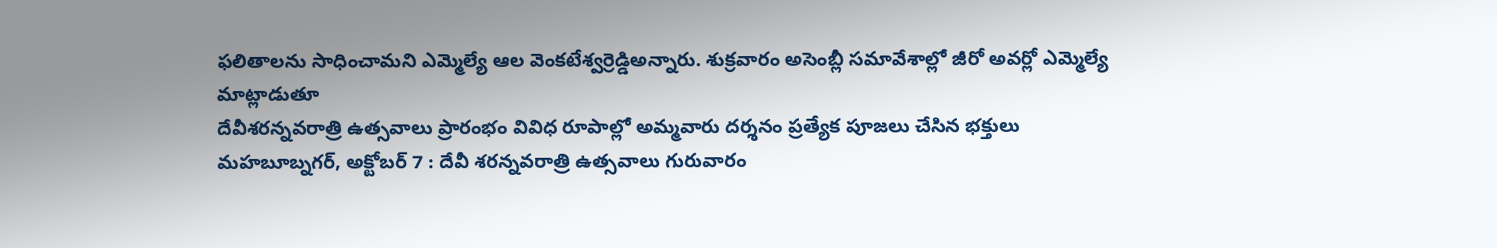ఫలితాలను సాధించామని ఎమ్మెల్యే ఆల వెంకటేశ్వర్రెడ్డిఅన్నారు. శుక్రవారం అసెంబ్లీ సమావేశాల్లో జీరో అవర్లో ఎమ్మెల్యే మాట్లాడుతూ
దేవీశరన్నవరాత్రి ఉత్సవాలు ప్రారంభం వివిధ రూపాల్లో అమ్మవారు దర్శనం ప్రత్యేక పూజలు చేసిన భక్తులు మహబూబ్నగర్, అక్టోబర్ 7 : దేవీ శరన్నవరాత్రి ఉత్సవాలు గురువారం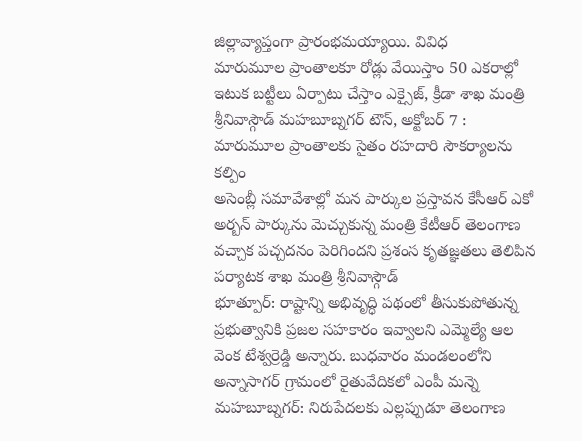జిల్లావ్యాప్తంగా ప్రారంభమయ్యాయి. వివిధ
మారుమూల ప్రాంతాలకూ రోడ్లు వేయిస్తాం 50 ఎకరాల్లో ఇటుక బట్టీలు ఏర్పాటు చేస్తాం ఎక్సైజ్, క్రీడా శాఖ మంత్రి శ్రీనివాస్గౌడ్ మహబూబ్నగర్ టౌన్, అక్టోబర్ 7 : మారుమూల ప్రాంతాలకు సైతం రహదారి సౌకర్యాలను కల్పిం
అసెంబ్లీ సమావేశాల్లో మన పార్కుల ప్రస్తావన కేసీఆర్ ఎకో అర్బన్ పార్కును మెచ్చుకున్న మంత్రి కేటీఆర్ తెలంగాణ వచ్చాక పచ్చదనం పెరిగిందని ప్రశంస కృతజ్ఞతలు తెలిపిన పర్యాటక శాఖ మంత్రి శ్రీనివాస్గౌడ్
భూత్పూర్: రాష్టాన్ని అభివృద్ధి పథంలో తీసుకుపోతున్న ప్రభుత్వానికి ప్రజల సహకారం ఇవ్వాలని ఎమ్మెల్యే ఆల వెంక టేశ్వర్రెడ్డి అన్నారు. బుధవారం మండలంలోని అన్నాసాగర్ గ్రామంలో రైతువేదికలో ఎంపీ మన్నె
మహబూబ్నగర్: నిరుపేదలకు ఎల్లప్పుడూ తెలంగాణ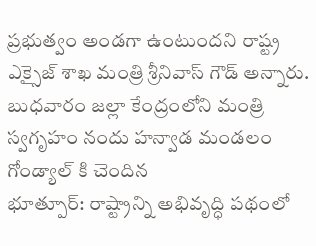ప్రభుత్వం అండగా ఉంటుందని రాష్ట్ర ఎక్సైజ్ శాఖ మంత్రి శ్రీనివాస్ గౌడ్ అన్నారు. బుధవారం జల్లా కేంద్రంలోని మంత్రి స్వగృహం నందు హన్వాడ మండలం గోండ్యాల్ కి చెందిన
భూత్పూర్: రాష్ట్రాన్ని అభివృద్ధి పథంలో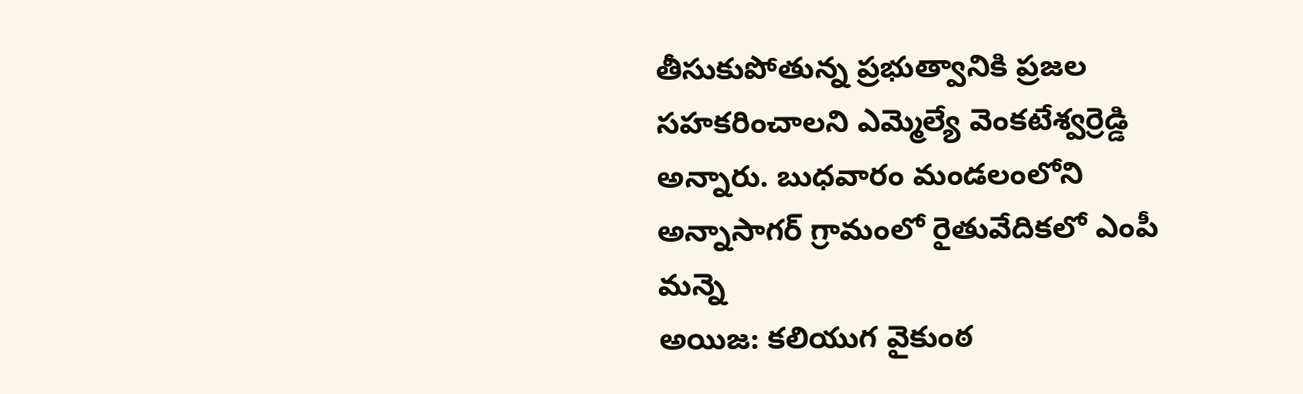తీసుకుపోతున్న ప్రభుత్వానికి ప్రజల సహకరించాలని ఎమ్మెల్యే వెంకటేశ్వర్రెడ్డి అన్నారు. బుధవారం మండలంలోని అన్నాసాగర్ గ్రామంలో రైతువేదికలో ఎంపీ మన్నె
అయిజ: కలియుగ వైకుంఠ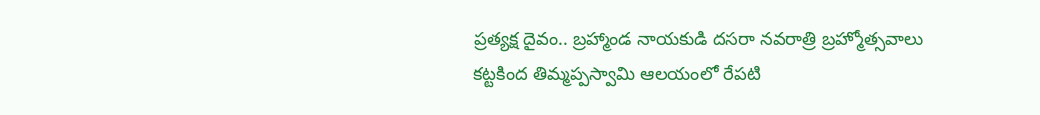ప్రత్యక్ష దైవం.. బ్రహ్మాండ నాయకుడి దసరా నవరాత్రి బ్రహ్మోత్సవాలు కట్టకింద తిమ్మప్పస్వామి ఆలయంలో రేపటి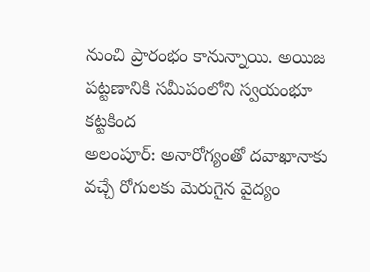నుంచి ప్రారంభం కానున్నాయి. అయిజ పట్టణానికి సమీపంలోని స్వయంభూ కట్టకింద
అలంపూర్: అనారోగ్యంతో దవాఖానాకు వచ్చే రోగులకు మెరుగైన వైద్యం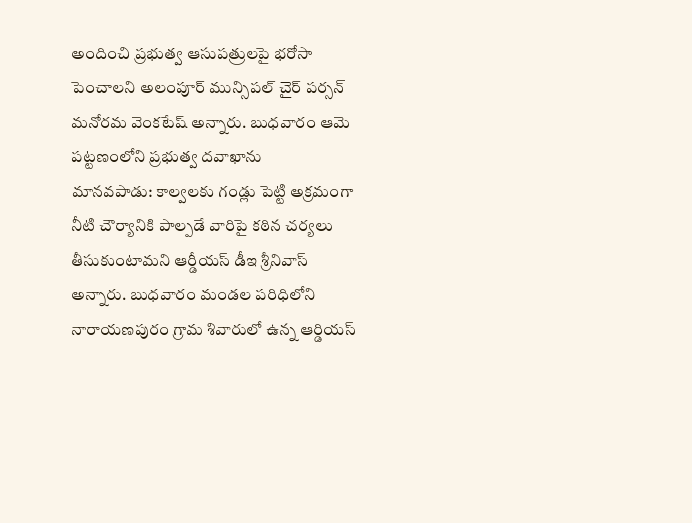అందించి ప్రభుత్వ ఆసుపత్రులపై భరోసా పెంచాలని అలంపూర్ మున్సిపల్ చైర్ పర్సన్ మనోరమ వెంకటేష్ అన్నారు. బుధవారం ఆమె పట్టణంలోని ప్రభుత్వ దవాఖాను
మానవపాడు: కాల్వలకు గండ్లు పెట్టి అక్రమంగా నీటి చౌర్యానికి పాల్పడే వారిపై కఠిన చర్యలు తీసుకుంటామని ఆర్డీయస్ డీఇ శ్రీనివాస్ అన్నారు. బుధవారం మండల పరిధిలోని నారాయణపురం గ్రామ శివారులో ఉన్న ఆర్డియస్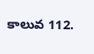కాలువ 112.